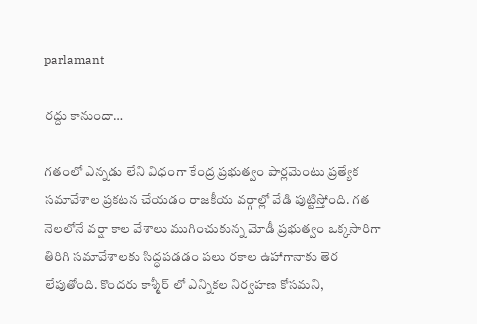parlamant

రద్దు కానుందా…

గతంలో ఎన్నడు లేని విధంగా కేంద్ర ప్రభుత్వం పార్లమెంటు ప్రత్యేక సమావేశాల ప్రకటన చేయడం రాజకీయ వర్గాల్లో వేడి పుట్టిస్తోంది. గత నెలలోనే వర్షా కాల వేశాలు ముగించుకున్న మోడీ ప్రభుత్వం ఒక్కసారిగా తిరిగి సమావేశాలకు సిద్ధపడడం పలు రకాల ఉహాగానాకు తెర లేపుతోంది. కొందరు కాశ్మీర్ లో ఎన్నికల నిర్వహణ కోసమని,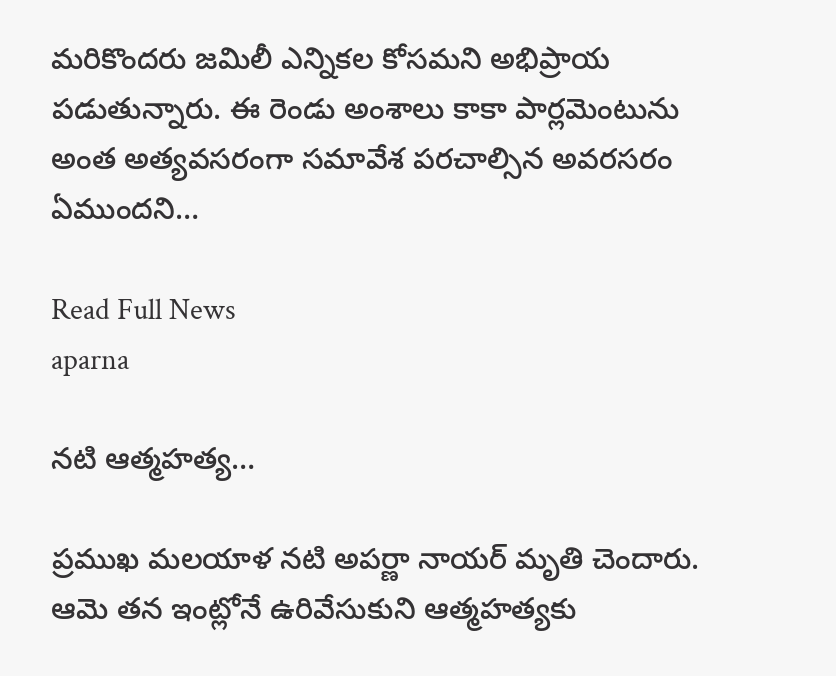మరికొందరు జమిలీ ఎన్నికల కోసమని అభిప్రాయ పడుతున్నారు. ఈ రెండు అంశాలు కాకా పార్లమెంటును అంత అత్యవసరంగా సమావేశ పరచాల్సిన అవరసరం ఏముందని…

Read Full News
aparna

నటి ఆత్మహత్య…

ప్రముఖ మలయాళ నటి అపర్ణా నాయర్‌ మృతి చెందారు. ఆమె తన ఇంట్లోనే ఉరివేసుకుని ఆత్మహత్యకు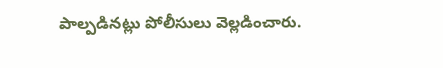పాల్పడినట్లు పోలీసులు వెల్లడించారు.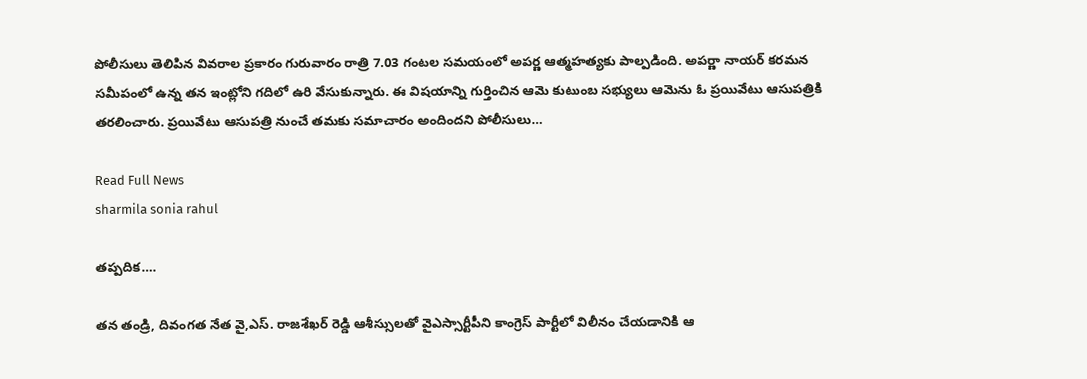పోలీసులు తెలిపిన వివరాల ప్రకారం గురువారం రాత్రి 7.03 గంటల సమయంలో అపర్ణ ఆత్మహత్యకు పాల్పడింది. అపర్ణా నాయర్‌ కరమన సమీపంలో ఉన్న తన ఇంట్లోని గదిలో ఉరి వేసుకున్నారు. ఈ విషయాన్ని గుర్తించిన ఆమె కుటుంబ సభ్యులు ఆమెను ఓ ప్రయివేటు ఆసుపత్రికి తరలించారు. ప్రయివేటు ఆసుపత్రి నుంచే తమకు సమాచారం అందిందని పోలీసులు…

Read Full News
sharmila sonia rahul

తప్పదిక….

తన తండ్రి, దివంగత నేత వై,ఎస్. రాజశేఖర్ రెడ్డి ఆశీస్సులతో వైఎస్సార్టీపీని కాంగ్రెస్ పార్టీలో విలీనం చేయడానికి ఆ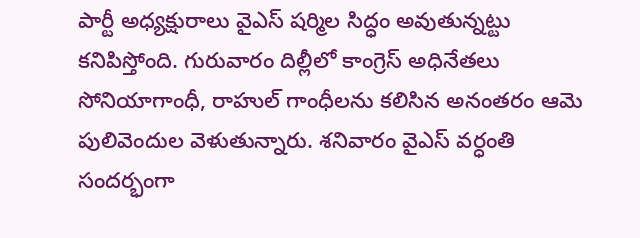పార్టీ అధ్యక్షురాలు వైఎస్ షర్మిల సిద్ధం అవుతున్నట్టు కనిపిస్తోంది. గురువారం దిల్లీలో కాంగ్రెస్ అధినేతలు సోనియాగాంధీ, రాహుల్ గాంధీలను కలిసిన అనంతరం ఆమె పులివెందుల వెళుతున్నారు. శనివారం వైఎస్ వర్ధంతి సందర్భంగా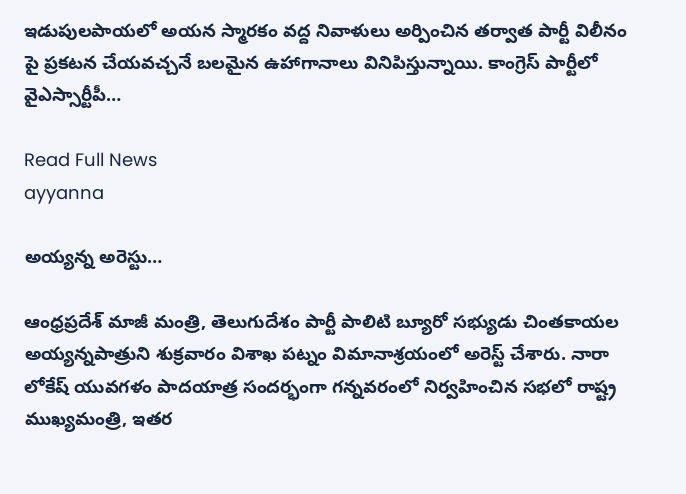ఇడుపులపాయలో అయన స్మారకం వద్ద నివాళులు అర్పించిన తర్వాత పార్టీ విలీనం పై ప్రకటన చేయవచ్చనే బలమైన ఉహాగానాలు వినిపిస్తున్నాయి. కాంగ్రెస్ పార్టీలో వైఎస్సార్టీపీ…

Read Full News
ayyanna

అయ్యన్న అరెస్టు…

ఆంధ్రప్రదేశ్ మాజీ మంత్రి, తెలుగుదేశం పార్టీ పాలిటి బ్యూరో సభ్యుడు చింతకాయల అయ్యన్నపాత్రుని శుక్రవారం విశాఖ పట్నం విమానాశ్రయంలో అరెస్ట్ చేశారు. నారా లోకేష్ యువగళం పాదయాత్ర సందర్భంగా గన్నవరంలో నిర్వహించిన సభలో రాష్ట్ర ముఖ్యమంత్రి, ఇతర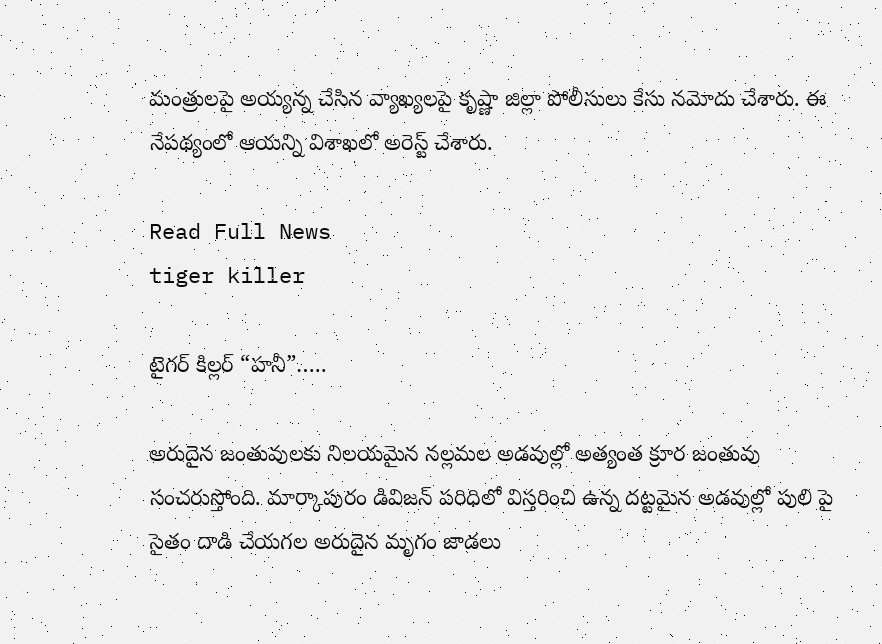మంత్రులపై అయ్యన్న చేసిన వ్యాఖ్యలపై కృష్ణా జిల్లా పోలీసులు కేసు నమోదు చేశారు. ఈ నేపథ్యంలో ఆయన్ని విశాఖలో అరెస్ట్ చేశారు.

Read Full News
tiger killer

టైగర్ కిల్లర్ “హనీ”…..

అరుదైన జంతువులకు నిలయమైన నల్లమల అడవుల్లో అత్యంత క్రూర జంతువు సంచరుస్తోంది. మార్కాపురం డివిజన్ పరిధిలో విస్తరించి ఉన్న దట్టమైన అడవుల్లో పులి పై సైతం దాడి చేయగల అరుదైన మృగం జాడలు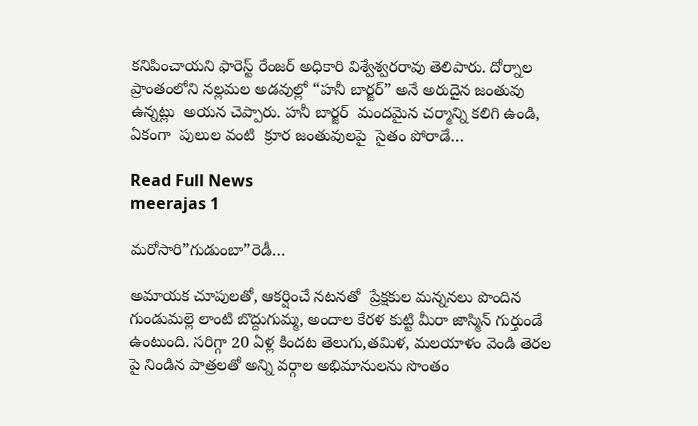కనిపించాయని ఫారెస్ట్ రేంజర్ అధికారి విశ్వేశ్వరరావు తెలిపారు. దోర్నాల ప్రాంతంలోని నల్లమల అడవుల్లో “హనీ బార్జర్” అనే అరుదైన జంతువు ఉన్నట్లు  అయన చెప్పారు. హనీ బార్జర్  మందమైన చర్మాన్ని కలిగి ఉండి, ఏకంగా  పులుల వంటి  క్రూర జంతువులపై  సైతం పోరాడే…

Read Full News
meerajas 1

మరోసారి”గుడుంబా”రెడీ…

అమాయక చూపులతో, ఆకర్షించే నటనతో  ప్రేక్షకుల మన్ననలు పొందిన గుండుమల్లె లాంటి బొద్దుగుమ్మ, అందాల కేరళ కుట్టి మీరా జాస్మిన్ గుర్తుండే ఉంటుంది. సరిగ్గా 20 ఏళ్ల కిందట తెలుగు,తమిళ, మలయాళం వెండి తెరల పై నిండిన పాత్రలతో అన్ని వర్గాల అభిమానులను సొంతం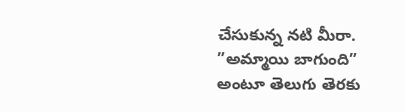చేసుకున్న నటి మీరా. ”అమ్మాయి బాగుంది” అంటూ తెలుగు తెరకు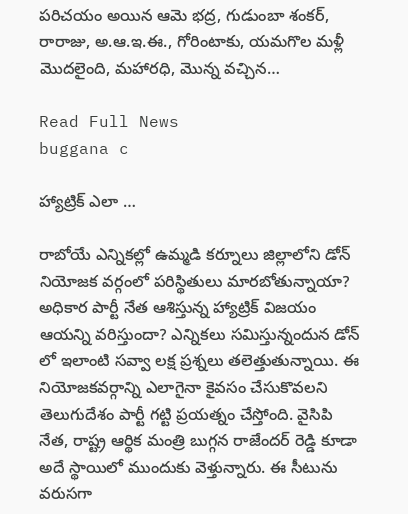పరిచయం అయిన ఆమె భద్ర, గుడుంబా శంకర్, రారాజు, అ.ఆ.ఇ.ఈ., గోరింటాకు, యమగొల మళ్లీ మొదలైంది, మహారధి, మొన్న వచ్చిన…

Read Full News
buggana c

హ్యాట్రిక్ ఎలా …

రాబోయే ఎన్నికల్లో ఉమ్మడి కర్నూలు జిల్లాలోని డోన్ నియోజక వర్గంలో పరిస్థితులు మారబోతున్నాయా? అధికార పార్టీ నేత ఆశిస్తున్న హ్యాట్రిక్ విజయం ఆయన్ని వరిస్తుందా? ఎన్నికలు సమిస్తున్నందున డోన్ లో ఇలాంటి సవ్వా లక్ష ప్రశ్నలు తలెత్తుతున్నాయి. ఈ నియోజకవర్గాన్ని ఎలాగైనా కైవసం చేసుకొవలని తెలుగుదేశం పార్టీ గట్టి ప్రయత్నం చేస్తోంది. వైసిపి నేత, రాష్ట్ర ఆర్థిక మంత్రి బుగ్గన రాజేందర్ రెడ్డి కూడా అదే స్థాయిలో ముందుకు వెళ్తున్నారు. ఈ సీటును వరుసగా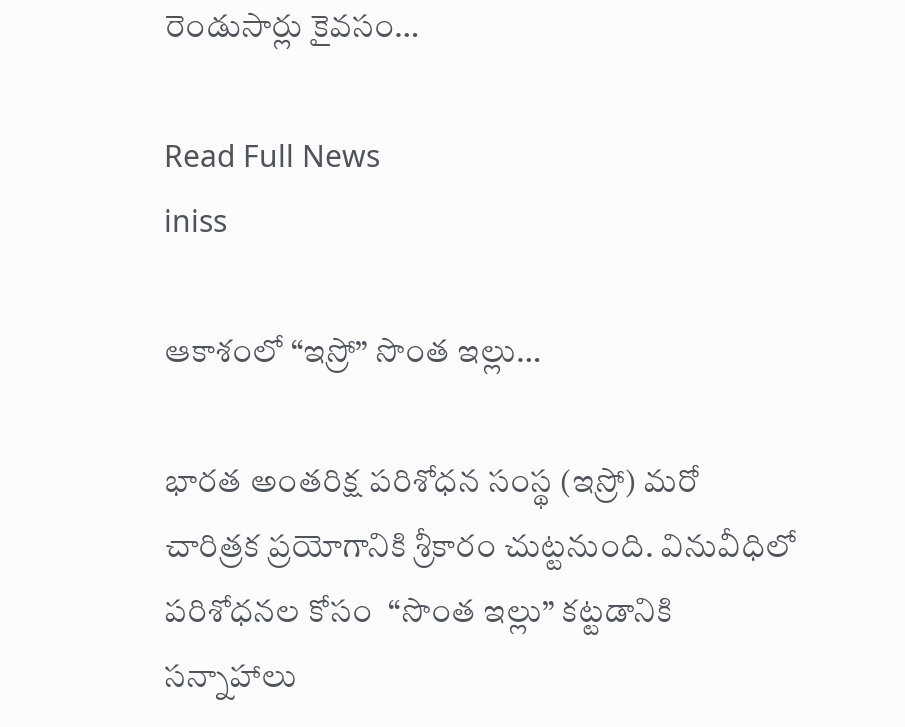రెండుసార్లు కైవసం…

Read Full News
iniss

ఆకాశంలో “ఇస్రో” సొంత ఇల్లు…

భారత అంతరిక్ష పరిశోధన సంస్థ (ఇస్రో) మరో చారిత్రక ప్రయోగానికి శ్రీకారం చుట్టనుంది. వినువీధిలో పరిశోధనల కోసం  “సొంత ఇల్లు” కట్టడానికి సన్నాహాలు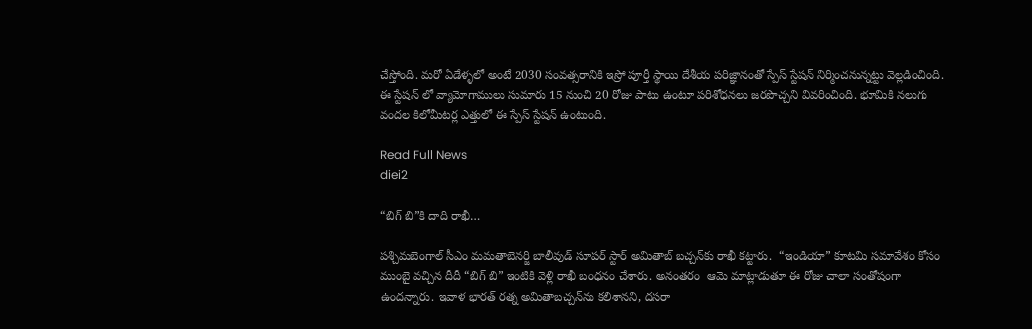చేస్తోంది. మరో ఏడేళ్ళలో అంటే 2030 సంవత్సరానికి ఇస్రో పూర్తీ స్థాయి దేశీయ పరిజ్ఞానంతో స్పేస్ స్టేషన్ నిర్మించనున్నట్టు వెల్లడించింది. ఈ స్టేషన్ లో వ్యామోగాములు సుమారు 15 నుంచి 20 రోజు పాటు ఉంటూ పరిశోధనలు జరపొచ్చని వివరించింది. భూమికి నలుగు వందల కిలోమీటర్ల ఎత్తులో ఈ స్పేస్ స్టేషన్ ఉంటుంది.

Read Full News
diei2

“బిగ్ బి”కి దాది రాఖీ…

పశ్చిమబెంగాల్‌ సీఎం మమతాబెనర్జి బాలీవుడ్‌ సూపర్‌ స్టార్‌ అమితాబ్‌ బచ్చన్‌కు రాఖీ కట్టారు.  “ఇండియా” కూటమి సమావేశం కోసం ముంబై వచ్చిన దీదీ “బిగ్‌ బి” ఇంటికి వెళ్లి రాఖీ బంధనం చేశారు. అనంతరం  ఆమె మాట్లాడుతూ ఈ రోజు చాలా సంతోషంగా ఉందన్నారు. ఇవాళ భారత్‌ రత్న అమితాబచ్చన్‌ను కలిశానని, దసరా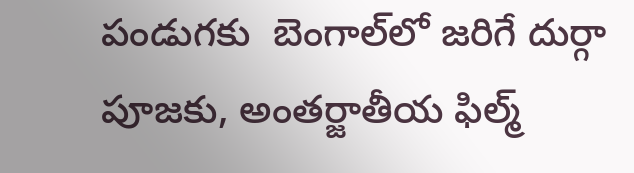పండుగకు  బెంగాల్‌లో జరిగే దుర్గా పూజకు, అంతర్జాతీయ ఫిల్మ్‌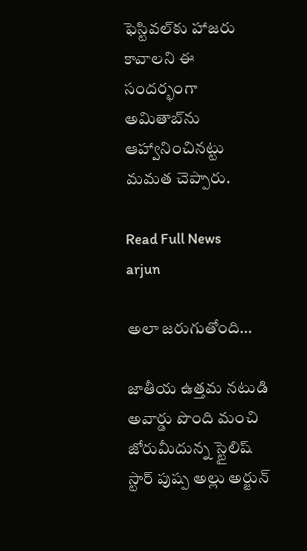ఫెస్టివల్‌కు హాజరు కావాలని ఈ సందర్భంగా అమితాబ్‌ను ఆహ్వానించినట్టు మమత చెప్పారు.

Read Full News
arjun

అలా జరుగుతోంది…

జాతీయ ఉత్తమ నటుడి అవార్డు పొంది మంచి జోరుమీదున్న స్టైలిష్ స్టార్ పుష్ప అల్లు అర్జున్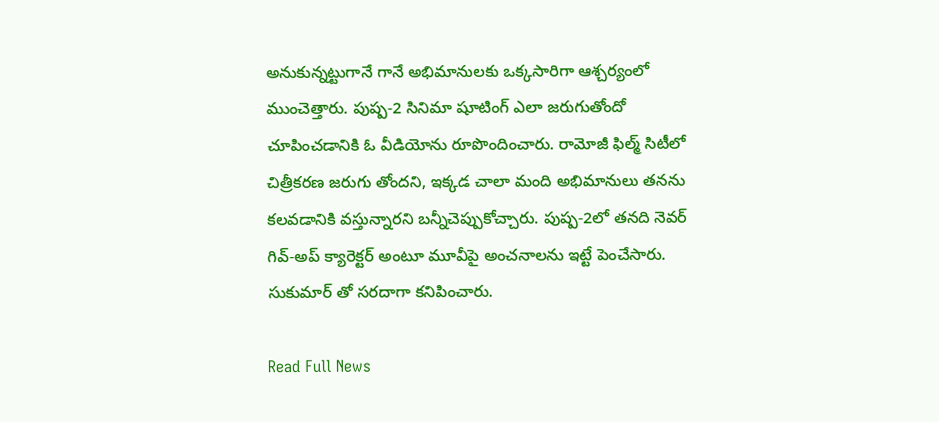అనుకున్నట్టుగానే గానే అభిమానులకు ఒక్కసారిగా ఆశ్చర్యంలో ముంచెత్తారు. పుష్ప-2 సినిమా షూటింగ్ ఎలా జరుగుతోందో చూపించడానికి ఓ వీడియోను రూపొందించారు. రామోజీ ఫిల్మ్ సిటీలో చిత్రీకరణ జరుగు తోందని, ఇక్కడ చాలా మంది అభిమానులు తనను కలవడానికి వస్తున్నారని బన్నీచెప్పుకోచ్చారు. పుష్ప-2లో తనది నెవర్ గివ్-అప్ క్యారెక్టర్ అంటూ మూవీపై అంచనాలను ఇట్టే పెంచేసారు. సుకుమార్ తో సరదాగా కనిపించారు.

Read Full News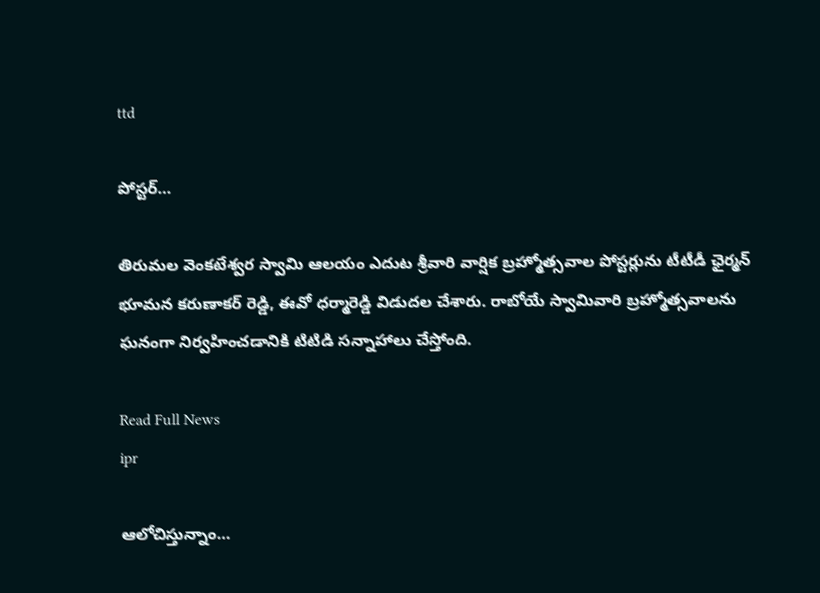ttd

పోస్టర్…

తిరుమల వెంకటేశ్వర స్వామి ఆలయం ఎదుట శ్రీవారి వార్షిక బ్రహ్మోత్సవాల పోస్టర్లును టీటీడీ ఛైర్మన్ భూమన కరుణాకర్ రెడ్డి, ఈవో ధర్మారెడ్డి విడుదల చేశారు. రాబోయే స్వామివారి బ్రహ్మోత్సవాలను ఘనంగా నిర్వహించడానికి టిటిడి సన్నాహాలు చేస్తోంది.

Read Full News
ipr

ఆలోచిస్తున్నాం…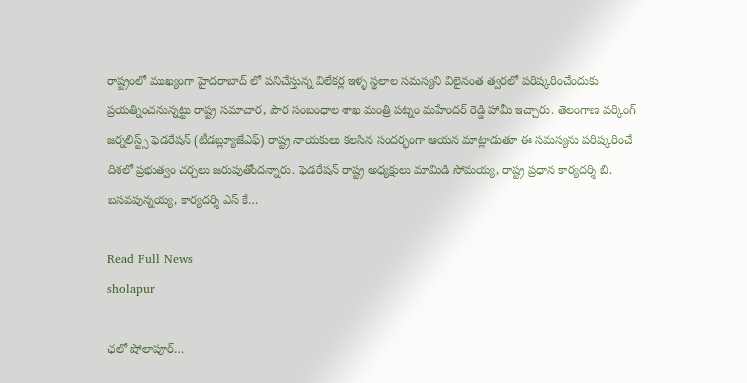రాష్ట్రంలో ముఖ్యంగా హైదరాబాద్ లో పనిచేస్తున్న విలేకర్ల ఇళ్ళ స్థలాల సమస్యని విలైనంత త్వరలో పరిష్కరించేందుకు ప్రయత్నించనున్నట్టు రాష్ట్ర సమాచార, పౌర సంబంధాల శాఖ మంత్రి పట్నం మహేందర్ రెడ్డి హామీ ఇచ్చారు. తెలంగాణ వర్కింగ్ జర్నలిస్ట్స్ ఫెడరేషన్ (టీడబ్ల్యూజేఎఫ్) రాష్ట్ర నాయకులు కలసిన సందర్భంగా ఆయన మాట్లాడుతూ ఈ సమస్యను పరిష్కరించే దిశలో ప్రభుత్వం చర్చలు జరుపుతోందన్నారు. ఫెడరేషన్ రాష్ట్ర అధ్యక్షులు మామిడి సోమయ్య, రాష్ట్ర ప్రధాన కార్యదర్శి బి. బసవపున్నయ్య, కార్యదర్శి ఎస్ కే…

Read Full News
sholapur

ఛలో షోలాపూర్…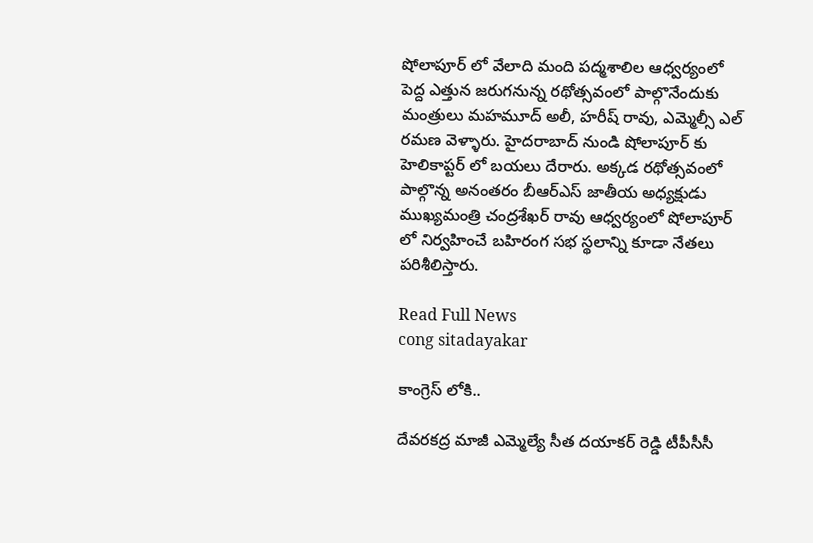షోలాపూర్ లో వేలాది మంది పద్మశాలిల ఆధ్వర్యంలో పెద్ద ఎత్తున జరుగనున్న రథోత్సవంలో పాల్గొనేందుకు మంత్రులు మహమూద్ అలీ, హరీష్ రావు, ఎమ్మెల్సీ ఎల్ రమణ వెళ్ళారు. హైదరాబాద్ నుండి షోలాపూర్ కు హెలికాప్టర్ లో బయలు దేరారు. అక్కడ రథోత్సవంలో పాల్గొన్న అనంతరం బీఆర్ఎస్ జాతీయ అధ్యక్షుడు ముఖ్యమంత్రి చంద్రశేఖర్ రావు ఆధ్వర్యంలో షోలాపూర్ లో నిర్వహించే బహిరంగ సభ స్థలాన్ని కూడా నేతలు పరిశీలిస్తారు.

Read Full News
cong sitadayakar

కాంగ్రెస్ లోకి..

దేవరకద్ర మాజీ ఎమ్మెల్యే సీత దయాకర్ రెడ్డి టీపీసీసీ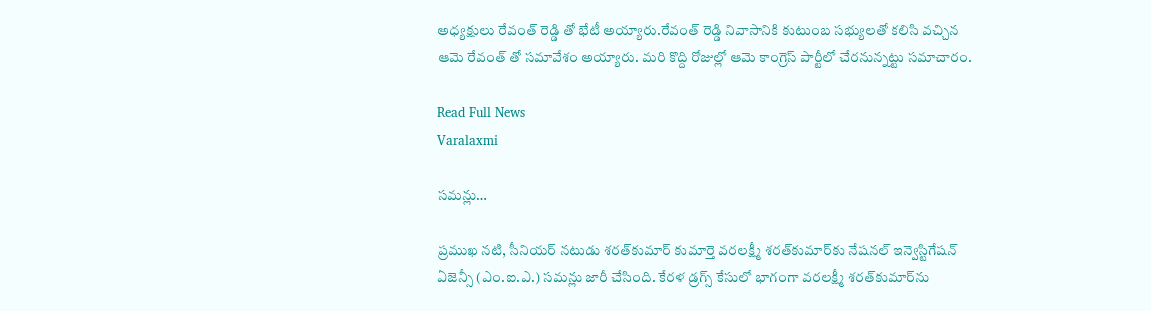అధ్యక్షులు రేవంత్ రెడ్డి తో భేటీ అయ్యారు.రేవంత్ రెడ్డి నివాసానికి కుటుంబ సభ్యులతో కలిసి వచ్చిన ఆమె రేవంత్ తో సమావేశం అయ్యారు. మరి కొద్ది రోజుల్లో ఆమె కాంగ్రెస్ పార్టీలో చేరనున్నట్టు సమాచారం.

Read Full News
Varalaxmi

సమన్లు…

ప్రముఖ నటి, సీనియర్ నటుడు శరత్‌కుమార్ కుమార్తె వరలక్ష్మీ శరత్‌కుమార్‌కు నేషనల్ ఇన్వెస్టిగేషన్ ఏజెన్సీ (ఎం.ఐ.ఎ.) సమన్లు జారీ చేసింది. కేరళ డ్రగ్స్ కేసులో భాగంగా వరలక్ష్మీ శరత్‌కుమార్‌ను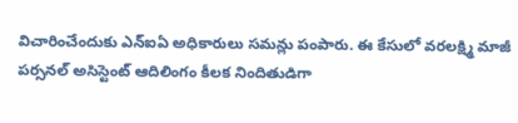విచారించేందుకు ఎన్ఐఏ అధికారులు సమన్లు పంపారు. ఈ కేసులో వరలక్ష్మి మాజీ పర్సనల్ అసిస్టెంట్ ఆదిలింగం కీలక నిందితుడిగా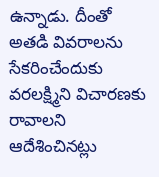ఉన్నాడు. దీంతో అతడి వివరాలను సేకరించేందుకు వరలక్ష్మిని విచారణకు రావాలని ఆదేశించినట్లు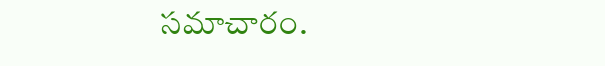సమాచారం.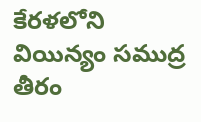కేరళలోని వియిన్యం సముద్ర తీరం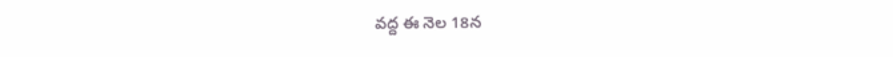వద్ద ఈ నెల 18న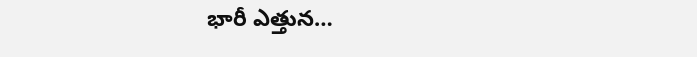భారీ ఎత్తున…